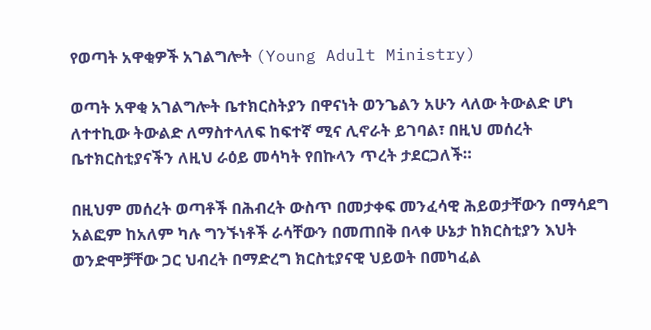የወጣት አዋቂዎች አገልግሎት (Young Adult Ministry)

ወጣት አዋቂ አገልግሎት ቤተክርስትያን በዋናነት ወንጌልን አሁን ላለው ትውልድ ሆነ ለተተኪው ትውልድ ለማስተላለፍ ከፍተኛ ሚና ሊኖራት ይገባል፣ በዚህ መሰረት ቤተክርስቲያናችን ለዚህ ራዕይ መሳካት የበኩላን ጥረት ታደርጋለች።

በዚህም መሰረት ወጣቶች በሕብረት ውስጥ በመታቀፍ መንፈሳዊ ሕይወታቸውን በማሳደግ አልፎም ከአለም ካሉ ግንኙነቶች ራሳቸውን በመጠበቅ በላቀ ሁኔታ ከክርስቲያን እህት ወንድሞቻቸው ጋር ህብረት በማድረግ ክርስቲያናዊ ህይወት በመካፈል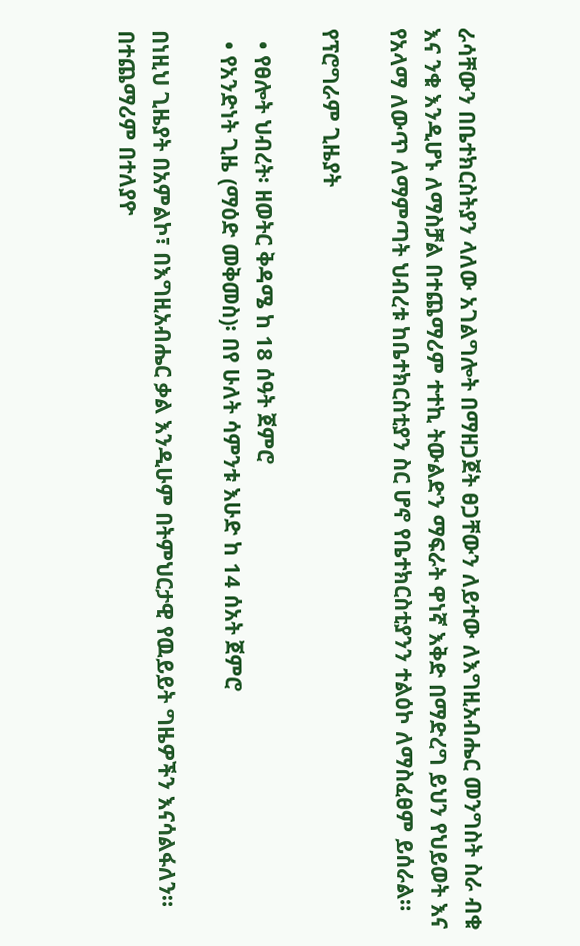ራሳቸውን በቤተክርስትያን ላለው አገልግሎት በማዘጋጀት ፀጋቸውን ለይተው ለእግዚአብሔር መንግስት ስራ ብቁ እና ንቁ እንዲሆኑ ለማስቻል በተጨማሪም ተተኪ ትውልድን ማፍራት ዋነኛ እቅድ በማድረግ ይህን የህይወት እና የአላማ ለውጥ ለማምጣት ህብረቱ ከቤተክርስቲያን ስር ሆኖ የቤተክርስቲያንን ተልዕኮ ለማስፈፀም ይሰራል።

የፕሮግራም ጊዜያት

  • የፀሎት ህብረት፡ ዘወትር ቅዳሜ ከ 18 ሰዓት ጀምሮ
  • የአንድነት ጊዜ (ማዕድ መቅመስ)፡ በየ ሁለት ሳምንቱ እሁድ ከ 14 ሰአት ጀምሮ

በነዚህ ጊዜያት በአምልኮ፣ በእግዚአብሔር ቃል እንዲሁም በትምህርታዊ የዉይይት ግዜዎችን እናሳልፋለን። በተጨማሪም በተለያዮ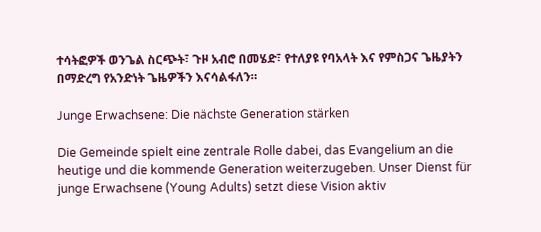ተሳትፎዎች ወንጌል ስርጭት፣ ጉዞ አብሮ በመሄድ፣ የተለያዩ የባአላት እና የምስጋና ጌዜያትን በማድረግ የአንድነት ጌዜዎችን እናሳልፋለን።

Junge Erwachsene: Die nächste Generation stärken

Die Gemeinde spielt eine zentrale Rolle dabei, das Evangelium an die heutige und die kommende Generation weiterzugeben. Unser Dienst für junge Erwachsene (Young Adults) setzt diese Vision aktiv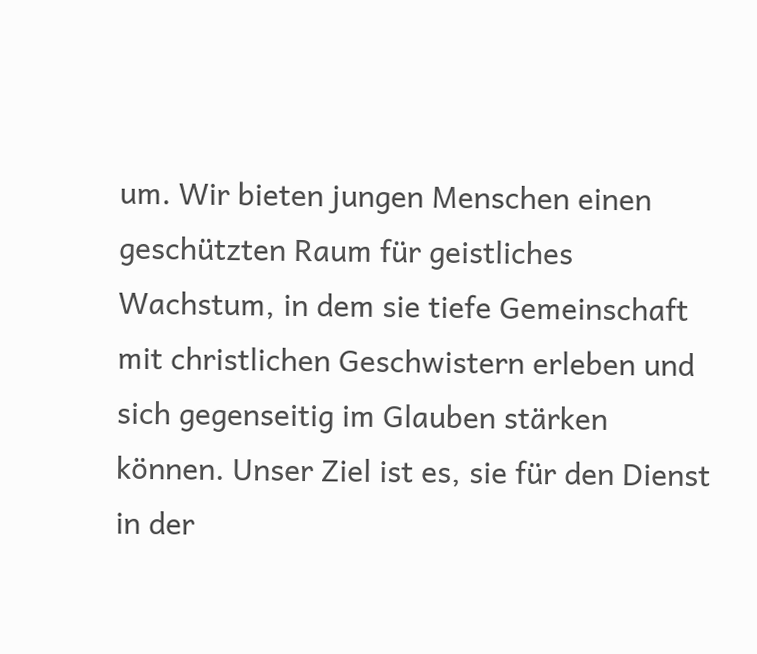um. Wir bieten jungen Menschen einen geschützten Raum für geistliches Wachstum, in dem sie tiefe Gemeinschaft mit christlichen Geschwistern erleben und sich gegenseitig im Glauben stärken können. Unser Ziel ist es, sie für den Dienst in der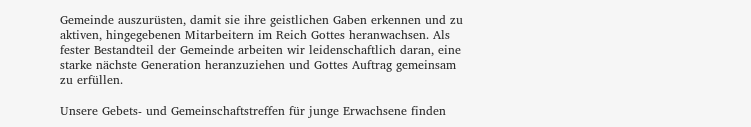Gemeinde auszurüsten, damit sie ihre geistlichen Gaben erkennen und zu aktiven, hingegebenen Mitarbeitern im Reich Gottes heranwachsen. Als fester Bestandteil der Gemeinde arbeiten wir leidenschaftlich daran, eine starke nächste Generation heranzuziehen und Gottes Auftrag gemeinsam zu erfüllen.

Unsere Gebets- und Gemeinschaftstreffen für junge Erwachsene finden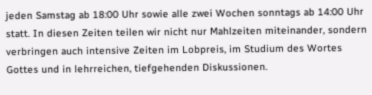jeden Samstag ab 18:00 Uhr sowie alle zwei Wochen sonntags ab 14:00 Uhr statt. In diesen Zeiten teilen wir nicht nur Mahlzeiten miteinander, sondern verbringen auch intensive Zeiten im Lobpreis, im Studium des Wortes Gottes und in lehrreichen, tiefgehenden Diskussionen.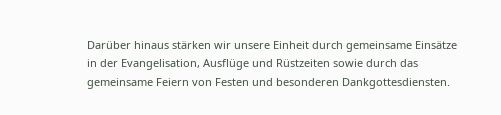Darüber hinaus stärken wir unsere Einheit durch gemeinsame Einsätze in der Evangelisation, Ausflüge und Rüstzeiten sowie durch das gemeinsame Feiern von Festen und besonderen Dankgottesdiensten.